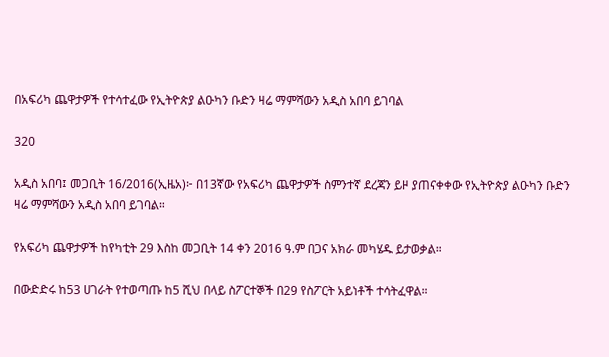በአፍሪካ ጨዋታዎች የተሳተፈው የኢትዮጵያ ልዑካን ቡድን ዛሬ ማምሻውን አዲስ አበባ ይገባል

320

አዲስ አበባ፤ መጋቢት 16/2016(ኢዜአ)፦ በ13ኛው የአፍሪካ ጨዋታዎች ስምንተኛ ደረጃን ይዞ ያጠናቀቀው የኢትዮጵያ ልዑካን ቡድን ዛሬ ማምሻውን አዲስ አበባ ይገባል።

የአፍሪካ ጨዋታዎች ከየካቲት 29 እስከ መጋቢት 14 ቀን 2016 ዓ.ም በጋና አክራ መካሄዱ ይታወቃል።

በውድድሩ ከ53 ሀገራት የተወጣጡ ከ5 ሺህ በላይ ስፖርተኞች በ29 የስፖርት አይነቶች ተሳትፈዋል።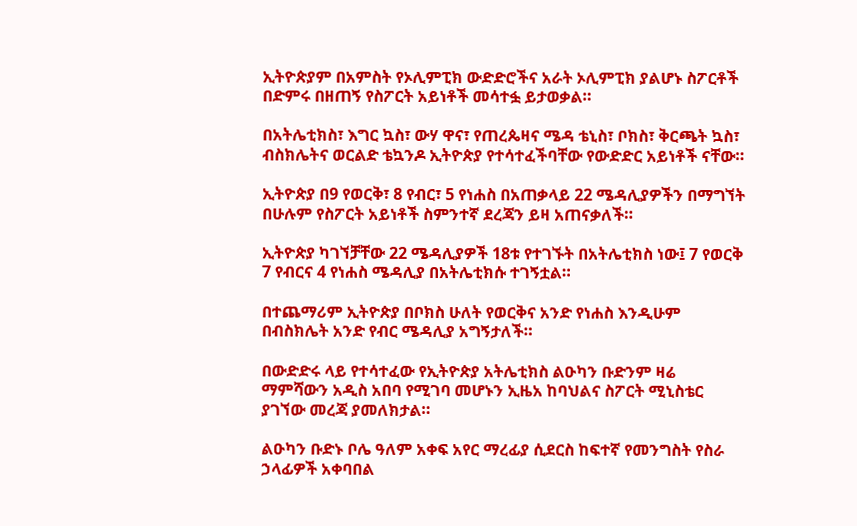ኢትዮጵያም በአምስት የኦሊምፒክ ውድድሮችና አራት ኦሊምፒክ ያልሆኑ ስፖርቶች በድምሩ በዘጠኝ የስፖርት አይነቶች መሳተፏ ይታወቃል።

በአትሌቲክስ፣ እግር ኳስ፣ ውሃ ዋና፣ የጠረጴዛና ሜዳ ቴኒስ፣ ቦክስ፣ ቅርጫት ኳስ፣ ብስክሌትና ወርልድ ቴኳንዶ ኢትዮጵያ የተሳተፈችባቸው የውድድር አይነቶች ናቸው።

ኢትዮጵያ በ9 የወርቅ፣ 8 የብር፣ 5 የነሐስ በአጠቃላይ 22 ሜዳሊያዎችን በማግኘት በሁሉም የስፖርት አይነቶች ስምንተኛ ደረጃን ይዛ አጠናቃለች።

ኢትዮጵያ ካገኘቻቸው 22 ሜዳሊያዎች 18ቱ የተገኙት በአትሌቲክስ ነው፤ 7 የወርቅ 7 የብርና 4 የነሐስ ሜዳሊያ በአትሌቲክሱ ተገኝቷል።

በተጨማሪም ኢትዮጵያ በቦክስ ሁለት የወርቅና አንድ የነሐስ እንዲሁም በብስክሌት አንድ የብር ሜዳሊያ አግኝታለች።

በውድድሩ ላይ የተሳተፈው የኢትዮጵያ አትሌቲክስ ልዑካን ቡድንም ዛሬ ማምሻውን አዲስ አበባ የሚገባ መሆኑን ኢዜአ ከባህልና ስፖርት ሚኒስቴር ያገኘው መረጃ ያመለክታል።

ልዑካን ቡድኑ ቦሌ ዓለም አቀፍ አየር ማረፊያ ሲደርስ ከፍተኛ የመንግስት የስራ ኃላፊዎች አቀባበል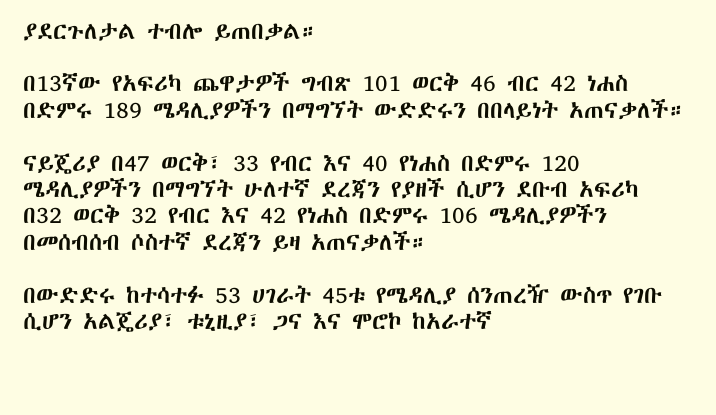ያደርጉለታል ተብሎ ይጠበቃል።

በ13ኛው የአፍሪካ ጨዋታዎች ግብጽ 101 ወርቅ 46 ብር 42 ነሐስ በድምሩ 189 ሜዳሊያዎችን በማግኘት ውድድሩን በበላይነት አጠናቃለች።

ናይጄሪያ በ47 ወርቅ፣ 33 የብር እና 40 የነሐስ በድምሩ 120 ሜዳሊያዎችን በማግኘት ሁለተኛ ደረጃን የያዘች ሲሆን ደቡብ አፍሪካ በ32 ወርቅ 32 የብር እና 42 የነሐስ በድምሩ 106 ሜዳሊያዎችን በመሰብሰብ ሶስተኛ ደረጃን ይዛ አጠናቃለች።

በውድድሩ ከተሳተፉ 53 ሀገራት 45ቱ የሜዳሊያ ሰንጠረዥ ውስጥ የገቡ ሲሆን አልጄሪያ፣ ቱኒዚያ፣ ጋና እና ሞሮኮ ከአራተኛ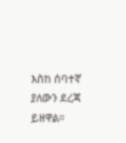እስከ ሰባተኛ ያለውን ደረጃ ይዘዋል።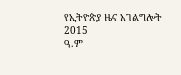የኢትዮጵያ ዜና አገልግሎት
2015
ዓ.ም